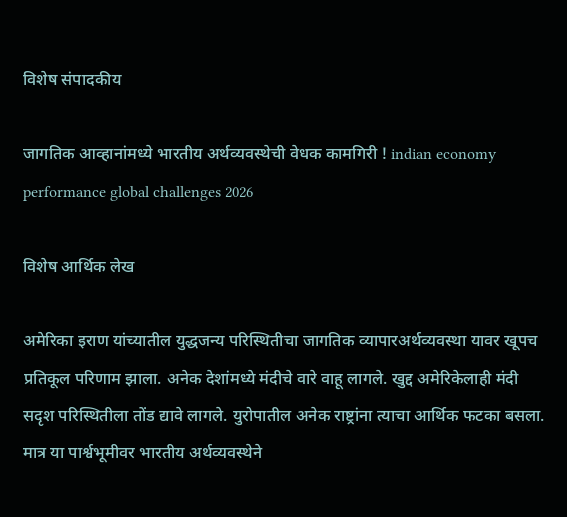विशेष संपादकीय

जागतिक आव्हानांमध्ये भारतीय अर्थव्यवस्थेची वेधक कामगिरी ! indian economy performance global challenges 2026

विशेष आर्थिक लेख

अमेरिका इराण यांच्यातील युद्धजन्य परिस्थितीचा जागतिक व्यापारअर्थव्यवस्था यावर खूपच प्रतिकूल परिणाम झाला. अनेक देशांमध्ये मंदीचे वारे वाहू लागले. खुद्द अमेरिकेलाही मंदी सदृश परिस्थितीला तोंड द्यावे लागले. युरोपातील अनेक राष्ट्रांना त्याचा आर्थिक फटका बसला. मात्र या पार्श्वभूमीवर भारतीय अर्थव्यवस्थेने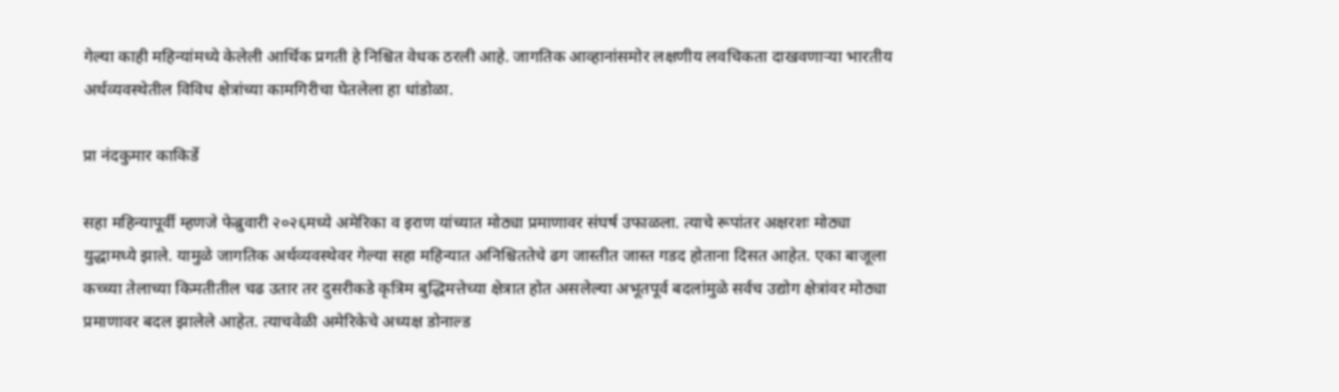गेल्या काही महिन्यांमध्ये केलेली आर्थिक प्रगती हे निश्चित वेधक ठरली आहे. जागतिक आव्हानांसमोर लक्षणीय लवचिकता दाखवणाऱ्या भारतीय अर्थव्यवस्थेतील विविध क्षेत्रांच्या कामगिरीचा घेतलेला हा धांडोळा.

प्रा नंदकुमार काकिर्डे

सहा महिन्यापूर्वी म्हणजे फेब्रुवारी २०२६मध्ये अमेरिका व इराण यांच्यात मोठ्या प्रमाणावर संघर्ष उफाळला. त्याचे रूपांतर अक्षरशः मोठ्या युद्धामध्ये झाले. यामुळे जागतिक अर्थव्यवस्थेवर गेल्या सहा महिन्यात अनिश्चिततेचे ढग जास्तीत जास्त गडद होताना दिसत आहेत. एका बाजूला कच्च्या तेलाच्या किमतीतील चढ उतार तर दुसरीकडे कृत्रिम बुद्धिमत्तेच्या क्षेत्रात होत असलेल्या अभूतपूर्व बदलांमुळे सर्वच उद्योग क्षेत्रांवर मोठ्या प्रमाणावर बदल झालेले आहेत. त्याचवेळी अमेरिकेचे अध्यक्ष डोनाल्ड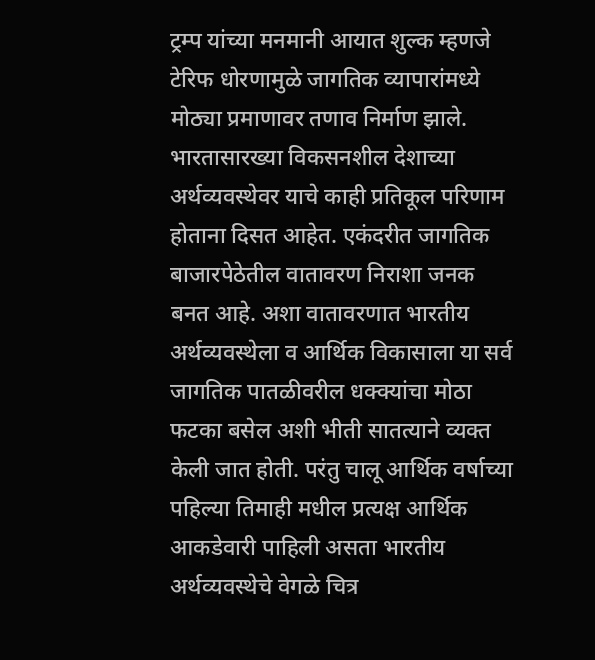ट्रम्प यांच्या मनमानी आयात शुल्क म्हणजे टेरिफ धोरणामुळे जागतिक व्यापारांमध्ये मोठ्या प्रमाणावर तणाव निर्माण झाले. भारतासारख्या विकसनशील देशाच्या अर्थव्यवस्थेवर याचे काही प्रतिकूल परिणाम होताना दिसत आहेत. एकंदरीत जागतिक बाजारपेठेतील वातावरण निराशा जनक बनत आहे. अशा वातावरणात भारतीय अर्थव्यवस्थेला व आर्थिक विकासाला या सर्व जागतिक पातळीवरील धक्क्यांचा मोठा फटका बसेल अशी भीती सातत्याने व्यक्त केली जात होती. परंतु चालू आर्थिक वर्षाच्या पहिल्या तिमाही मधील प्रत्यक्ष आर्थिक आकडेवारी पाहिली असता भारतीय अर्थव्यवस्थेचे वेगळे चित्र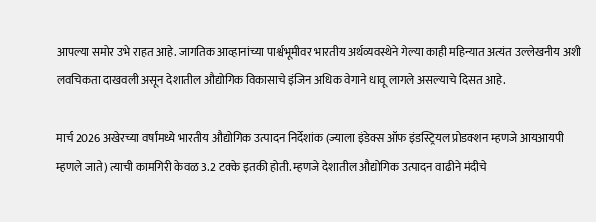आपल्या समोर उभे राहत आहे. जागतिक आव्हानांच्या पार्श्वभूमीवर भारतीय अर्थव्यवस्थेने गेल्या काही महिन्यात अत्यंत उल्लेखनीय अशी लवचिकता दाखवली असून देशातील औद्योगिक विकासाचे इंजिन अधिक वेगाने धावू लागले असल्याचे दिसत आहे.

मार्च 2026 अखेरच्या वर्षांमध्ये भारतीय औद्योगिक उत्पादन निर्देशांक (ज्याला इंडेक्स ऑफ इंडस्ट्रियल प्रोडक्शन म्हणजे आयआयपी म्हणले जाते) त्याची कामगिरी केवळ 3.2 टक्के इतकी होती. म्हणजे देशातील औद्योगिक उत्पादन वाढीने मंदीचे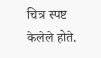चित्र स्पष्ट केलेले होते.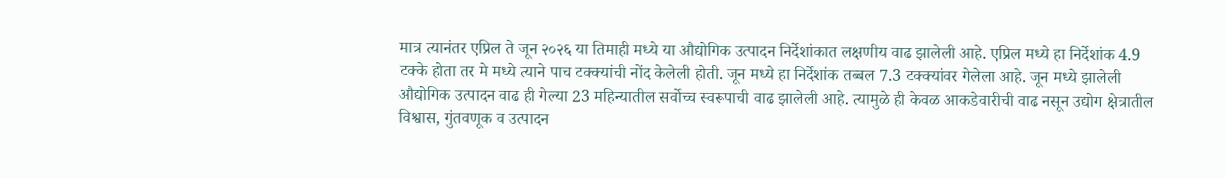मात्र त्यानंतर एप्रिल ते जून २०२६ या तिमाही मध्ये या औद्योगिक उत्पादन निर्देशांकात लक्षणीय वाढ झालेली आहे. एप्रिल मध्ये हा निर्देशांक 4.9 टक्के होता तर मे मध्ये त्याने पाच टक्क्यांची नोंद केलेली होती. जून मध्ये हा निर्देशांक तब्बल 7.3 टक्क्यांवर गेलेला आहे. जून मध्ये झालेली औद्योगिक उत्पादन वाढ ही गेल्या 23 महिन्यातील सर्वोच्च स्वरूपाची वाढ झालेली आहे. त्यामुळे ही केवळ आकडेवारीची वाढ नसून उद्योग क्षेत्रातील विश्वास, गुंतवणूक व उत्पादन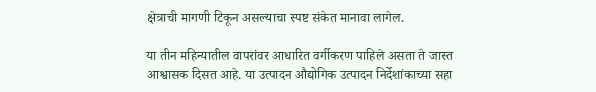क्षेत्राची मागणी टिकून असल्याचा स्पष्ट संकेत मानावा लागेल.

या तीन महिन्यातील वापरांवर आधारित वर्गीकरण पाहिले असता ते जास्त आश्वासक दिसत आहे. या उत्पादन औद्योगिक उत्पादन निर्देशांकाच्या सहा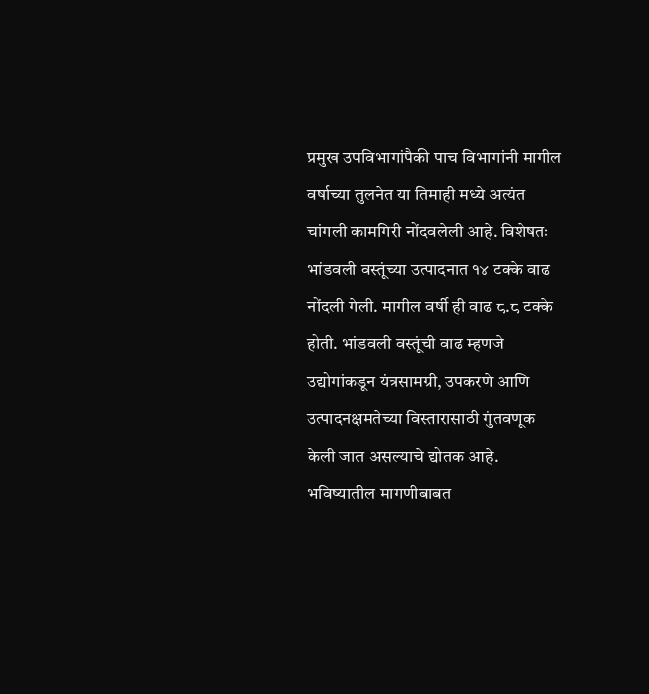प्रमुख उपविभागांपैकी पाच विभागांनी मागील वर्षाच्या तुलनेत या तिमाही मध्ये अत्यंत चांगली कामगिरी नोंदवलेली आहे. विशेषतः भांडवली वस्तूंच्या उत्पादनात १४ टक्के वाढ नोंदली गेली. मागील वर्षी ही वाढ ८.८ टक्के होती. भांडवली वस्तूंची वाढ म्हणजे उद्योगांकडून यंत्रसामग्री, उपकरणे आणि उत्पादनक्षमतेच्या विस्तारासाठी गुंतवणूक केली जात असल्याचे द्योतक आहे. भविष्यातील मागणीबाबत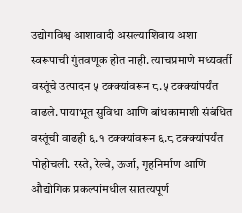उद्योगविश्व आशावादी असल्याशिवाय अशा स्वरूपाची गुंतवणूक होत नाही. त्याचप्रमाणे मध्यवर्ती वस्तूंचे उत्पादन ५ टक्क्यांवरून ८.५ टक्क्यांपर्यंत वाढले. पायाभूत सुविधा आणि बांधकामाशी संबंधित वस्तूंची वाढही ६.१ टक्क्यांवरून ६.८ टक्क्यांपर्यंत पोहोचली. रस्ते, रेल्वे, ऊर्जा, गृहनिर्माण आणि औद्योगिक प्रकल्पांमधील सातत्यपूर्ण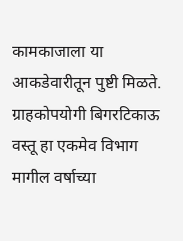कामकाजाला या आकडेवारीतून पुष्टी मिळते. ग्राहकोपयोगी बिगरटिकाऊ वस्तू हा एकमेव विभाग मागील वर्षाच्या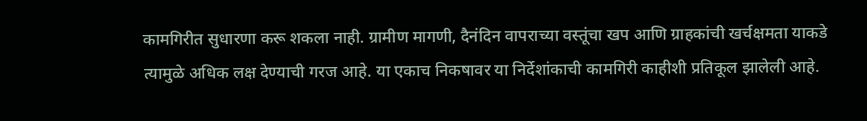कामगिरीत सुधारणा करू शकला नाही. ग्रामीण मागणी, दैनंदिन वापराच्या वस्तूंचा खप आणि ग्राहकांची खर्चक्षमता याकडे त्यामुळे अधिक लक्ष देण्याची गरज आहे. या एकाच निकषावर या निर्देशांकाची कामगिरी काहीशी प्रतिकूल झालेली आहे.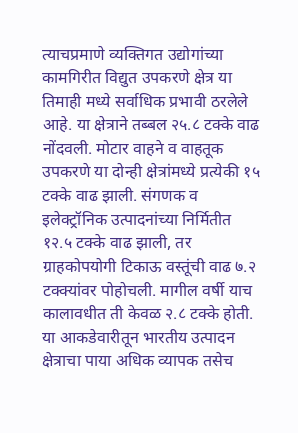त्याचप्रमाणे व्यक्तिगत उद्योगांच्या कामगिरीत विद्युत उपकरणे क्षेत्र या तिमाही मध्ये सर्वाधिक प्रभावी ठरलेले आहे. या क्षेत्राने तब्बल २५.८ टक्के वाढ नोंदवली. मोटार वाहने व वाहतूक उपकरणे या दोन्ही क्षेत्रांमध्ये प्रत्येकी १५ टक्के वाढ झाली. संगणक व इलेक्ट्रॉनिक उत्पादनांच्या निर्मितीत १२.५ टक्के वाढ झाली, तर ग्राहकोपयोगी टिकाऊ वस्तूंची वाढ ७.२ टक्क्यांवर पोहोचली. मागील वर्षी याच कालावधीत ती केवळ २.८ टक्के होती. या आकडेवारीतून भारतीय उत्पादन क्षेत्राचा पाया अधिक व्यापक तसेच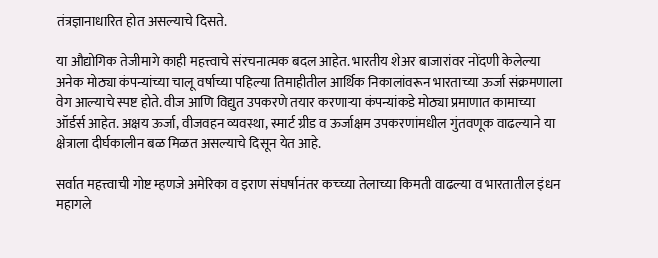तंत्रज्ञानाधारित होत असल्याचे दिसते.

या औद्योगिक तेजीमागे काही महत्त्वाचे संरचनात्मक बदल आहेत. भारतीय शेअर बाजारांवर नोंदणी केलेल्या अनेक मोठ्या कंपन्यांच्या चालू वर्षाच्या पहिल्या तिमाहीतील आर्थिक निकालांवरून भारताच्या ऊर्जा संक्रमणाला वेग आल्याचे स्पष्ट होते. वीज आणि विद्युत उपकरणे तयार करणाऱ्या कंपन्यांकडे मोठ्या प्रमाणात कामाच्या ऑर्डर्स आहेत. अक्षय ऊर्जा, वीजवहन व्यवस्था, स्मार्ट ग्रीड व ऊर्जाक्षम उपकरणांमधील गुंतवणूक वाढल्याने या क्षेत्राला दीर्घकालीन बळ मिळत असल्याचे दिसून येत आहे.

सर्वात महत्त्वाची गोष्ट म्हणजे अमेरिका व इराण संघर्षानंतर कच्च्या तेलाच्या किमती वाढल्या व भारतातील इंधन महागले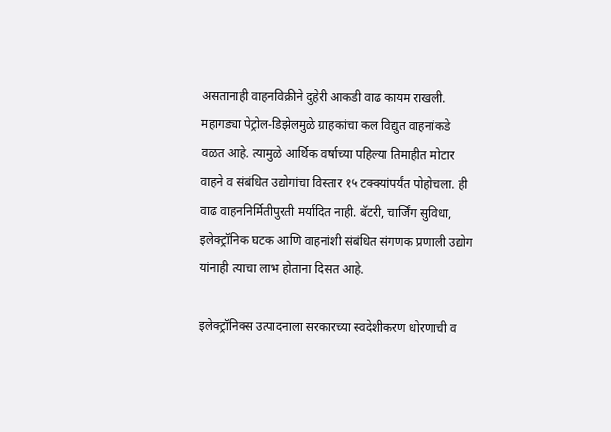असतानाही वाहनविक्रीने दुहेरी आकडी वाढ कायम राखली. महागड्या पेट्रोल-डिझेलमुळे ग्राहकांचा कल विद्युत वाहनांकडे वळत आहे. त्यामुळे आर्थिक वर्षाच्या पहिल्या तिमाहीत मोटार वाहने व संबंधित उद्योगांचा विस्तार १५ टक्क्यांपर्यंत पोहोचला. ही वाढ वाहननिर्मितीपुरती मर्यादित नाही. बॅटरी, चार्जिंग सुविधा, इलेक्ट्रॉनिक घटक आणि वाहनांशी संबंधित संगणक प्रणाली उद्योग यांनाही त्याचा लाभ होताना दिसत आहे.

इलेक्ट्रॉनिक्स उत्पादनाला सरकारच्या स्वदेशीकरण धोरणाची व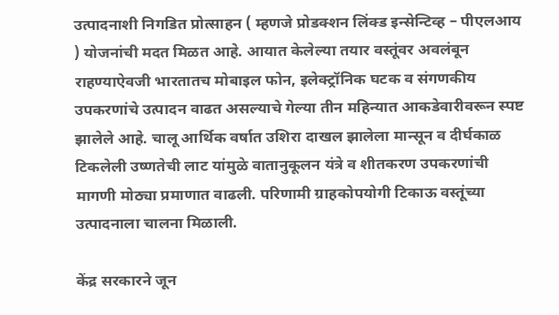उत्पादनाशी निगडित प्रोत्साहन ( म्हणजे प्रोडक्शन लिंक्ड इन्सेन्टिव्ह – पीएलआय ) योजनांची मदत मिळत आहे. आयात केलेल्या तयार वस्तूंवर अवलंबून राहण्याऐवजी भारतातच मोबाइल फोन, इलेक्ट्रॉनिक घटक व संगणकीय उपकरणांचे उत्पादन वाढत असल्याचे गेल्या तीन महिन्यात आकडेवारीवरून स्पष्ट झालेले आहे. चालू आर्थिक वर्षात उशिरा दाखल झालेला मान्सून व दीर्घकाळ टिकलेली उष्णतेची लाट यांमुळे वातानुकूलन यंत्रे व शीतकरण उपकरणांची मागणी मोठ्या प्रमाणात वाढली. परिणामी ग्राहकोपयोगी टिकाऊ वस्तूंच्या उत्पादनाला चालना मिळाली.

केंद्र सरकारने जून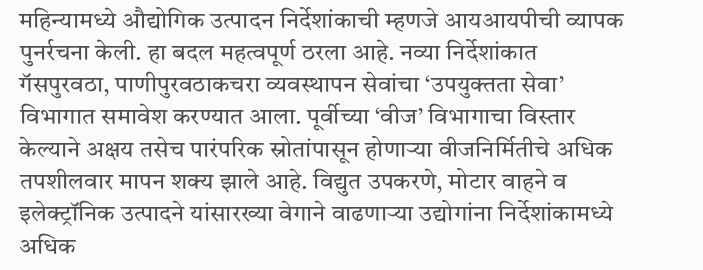महिन्यामध्ये औद्योगिक उत्पादन निर्देशांकाची म्हणजे आयआयपीची व्यापक पुनर्रचना केली. हा बदल महत्वपूर्ण ठरला आहे. नव्या निर्देशांकात गॅसपुरवठा, पाणीपुरवठाकचरा व्यवस्थापन सेवांचा ‘उपयुक्तता सेवा’ विभागात समावेश करण्यात आला. पूर्वीच्या ‘वीज’ विभागाचा विस्तार केल्याने अक्षय तसेच पारंपरिक स्रोतांपासून होणाऱ्या वीजनिर्मितीचे अधिक तपशीलवार मापन शक्य झाले आहे. विद्युत उपकरणे, मोटार वाहने व इलेक्ट्रॉनिक उत्पादने यांसारख्या वेगाने वाढणाऱ्या उद्योगांना निर्देशांकामध्ये अधिक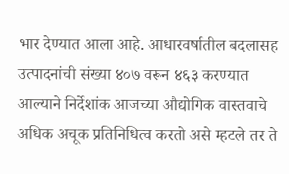भार देण्यात आला आहे. आधारवर्षातील बदलासह उत्पादनांची संख्या ४०७ वरून ४६३ करण्यात आल्याने निर्देशांक आजच्या औद्योगिक वास्तवाचे अधिक अचूक प्रतिनिधित्व करतो असे म्हटले तर ते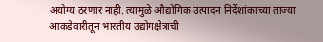अयोग्य ठरणार नाही. त्यामुळे औद्योगिक उत्पादन निर्देशांकाच्या ताज्या आकडेवारीतून भारतीय उद्योगक्षेत्राची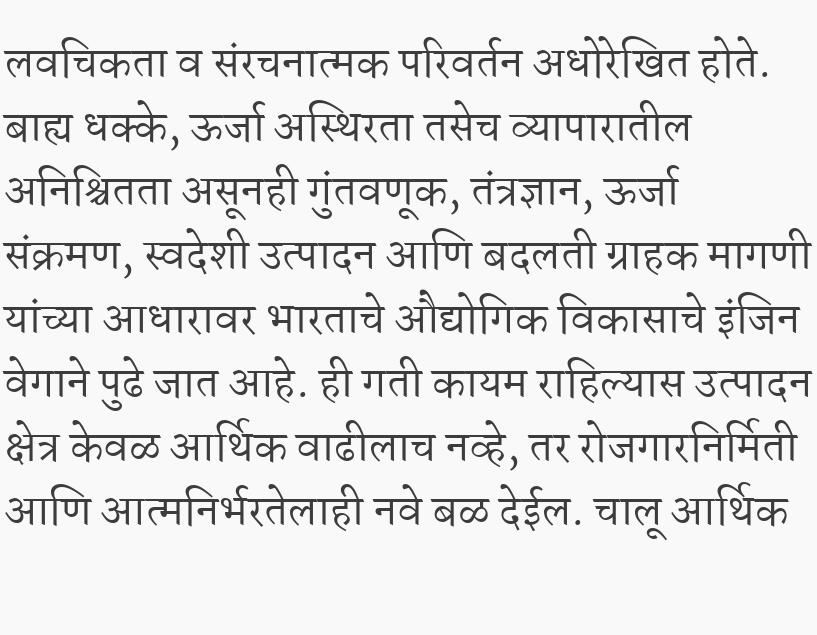लवचिकता व संरचनात्मक परिवर्तन अधोरेखित होते. बाह्य धक्के, ऊर्जा अस्थिरता तसेच व्यापारातील अनिश्चितता असूनही गुंतवणूक, तंत्रज्ञान, ऊर्जा संक्रमण, स्वदेशी उत्पादन आणि बदलती ग्राहक मागणी यांच्या आधारावर भारताचे औद्योगिक विकासाचे इंजिन वेगाने पुढे जात आहे. ही गती कायम राहिल्यास उत्पादन क्षेत्र केवळ आर्थिक वाढीलाच नव्हे, तर रोजगारनिर्मिती आणि आत्मनिर्भरतेलाही नवे बळ देईल. चालू आर्थिक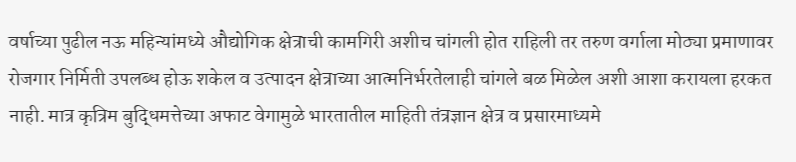वर्षाच्या पुढील नऊ महिन्यांमध्ये औद्योगिक क्षेत्राची कामगिरी अशीच चांगली होत राहिली तर तरुण वर्गाला मोठ्या प्रमाणावर रोजगार निर्मिती उपलब्ध होऊ शकेल व उत्पादन क्षेत्राच्या आत्मनिर्भरतेलाही चांगले बळ मिळेल अशी आशा करायला हरकत नाही. मात्र कृत्रिम बुद्धिमत्तेच्या अफाट वेगामुळे भारतातील माहिती तंत्रज्ञान क्षेत्र व प्रसारमाध्यमे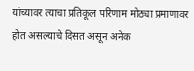यांच्यावर त्याचा प्रतिकूल परिणाम मोठ्या प्रमाणावर होत असल्याचे दिसत असून अनेक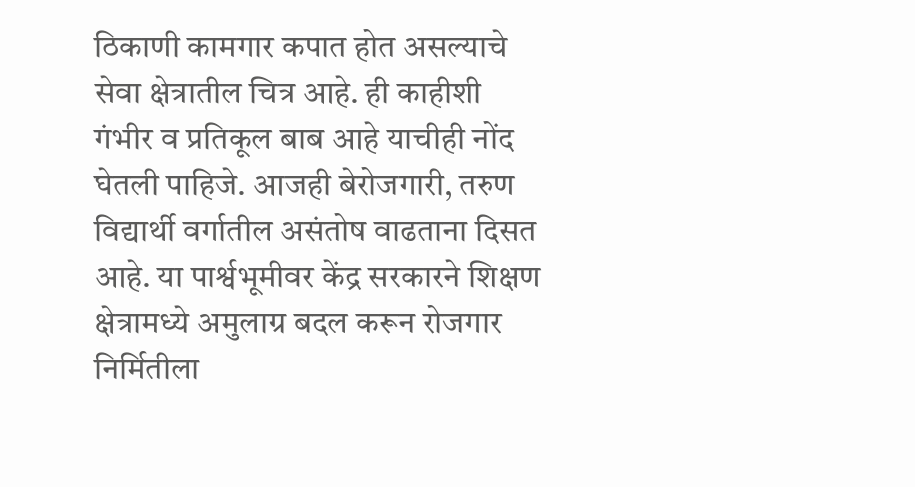ठिकाणी कामगार कपात होत असल्याचे सेवा क्षेत्रातील चित्र आहे. ही काहीशी गंभीर व प्रतिकूल बाब आहे याचीही नोंद घेतली पाहिजे. आजही बेरोजगारी, तरुण विद्यार्थी वर्गातील असंतोष वाढताना दिसत आहे. या पार्श्वभूमीवर केंद्र सरकारने शिक्षण क्षेत्रामध्ये अमुलाग्र बदल करून रोजगार निर्मितीला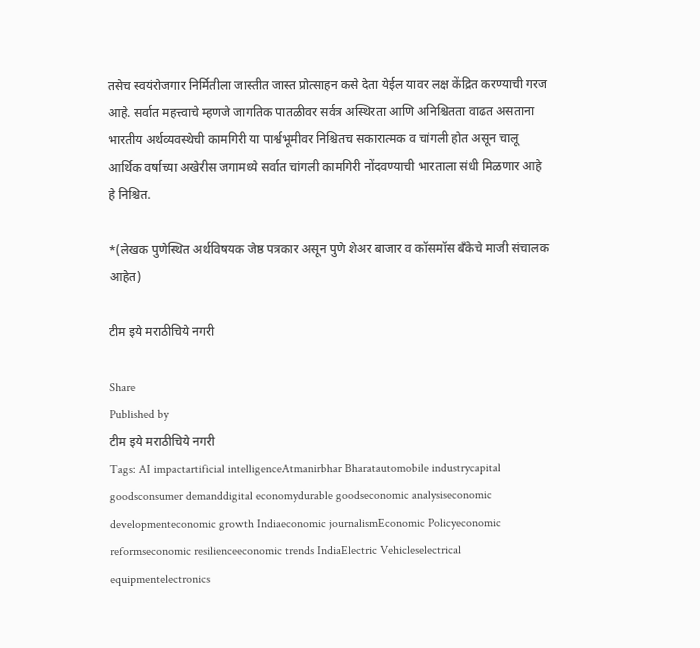तसेच स्वयंरोजगार निर्मितीला जास्तीत जास्त प्रोत्साहन कसे देता येईल यावर लक्ष केंद्रित करण्याची गरज आहे. सर्वात महत्त्वाचे म्हणजे जागतिक पातळीवर सर्वत्र अस्थिरता आणि अनिश्चितता वाढत असताना भारतीय अर्थव्यवस्थेची कामगिरी या पार्श्वभूमीवर निश्चितच सकारात्मक व चांगली होत असून चालू आर्थिक वर्षाच्या अखेरीस जगामध्ये सर्वात चांगली कामगिरी नोंदवण्याची भारताला संधी मिळणार आहे हे निश्चित.

*(लेखक पुणेस्थित अर्थविषयक जेष्ठ पत्रकार असून पुणे शेअर बाजार व कॉसमॉस बँकेचे माजी संचालक आहेत)

टीम इये मराठीचिये नगरी

Share
Published by
टीम इये मराठीचिये नगरी
Tags: AI impactartificial intelligenceAtmanirbhar Bharatautomobile industrycapital goodsconsumer demanddigital economydurable goodseconomic analysiseconomic developmenteconomic growth Indiaeconomic journalismEconomic Policyeconomic reformseconomic resilienceeconomic trends IndiaElectric Vehicleselectrical equipmentelectronics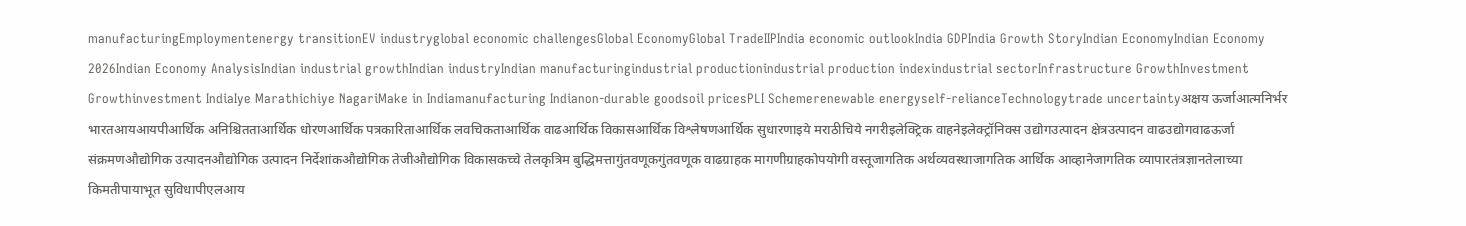manufacturingEmploymentenergy transitionEV industryglobal economic challengesGlobal EconomyGlobal TradeIIPIndia economic outlookIndia GDPIndia Growth StoryIndian EconomyIndian Economy 2026Indian Economy AnalysisIndian industrial growthIndian industryIndian manufacturingindustrial productionindustrial production indexindustrial sectorInfrastructure GrowthInvestment Growthinvestment IndiaIye Marathichiye NagariMake in Indiamanufacturing Indianon-durable goodsoil pricesPLI Schemerenewable energyself-relianceTechnologytrade uncertaintyअक्षय ऊर्जाआत्मनिर्भर भारतआयआयपीआर्थिक अनिश्चितताआर्थिक धोरणआर्थिक पत्रकारिताआर्थिक लवचिकताआर्थिक वाढआर्थिक विकासआर्थिक विश्लेषणआर्थिक सुधारणाइये मराठीचिये नगरीइलेक्ट्रिक वाहनेइलेक्ट्रॉनिक्स उद्योगउत्पादन क्षेत्रउत्पादन वाढउद्योगवाढऊर्जा संक्रमणऔद्योगिक उत्पादनऔद्योगिक उत्पादन निर्देशांकऔद्योगिक तेजीऔद्योगिक विकासकच्चे तेलकृत्रिम बुद्धिमत्तागुंतवणूकगुंतवणूक वाढग्राहक मागणीग्राहकोपयोगी वस्तूजागतिक अर्थव्यवस्थाजागतिक आर्थिक आव्हानेजागतिक व्यापारतंत्रज्ञानतेलाच्या किमतीपायाभूत सुविधापीएलआय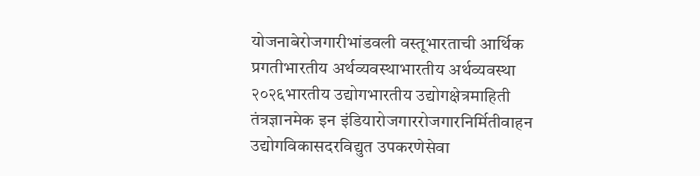योजनाबेरोजगारीभांडवली वस्तूभारताची आर्थिक प्रगतीभारतीय अर्थव्यवस्थाभारतीय अर्थव्यवस्था २०२६भारतीय उद्योगभारतीय उद्योगक्षेत्रमाहिती तंत्रज्ञानमेक इन इंडियारोजगाररोजगारनिर्मितीवाहन उद्योगविकासदरविद्युत उपकरणेसेवा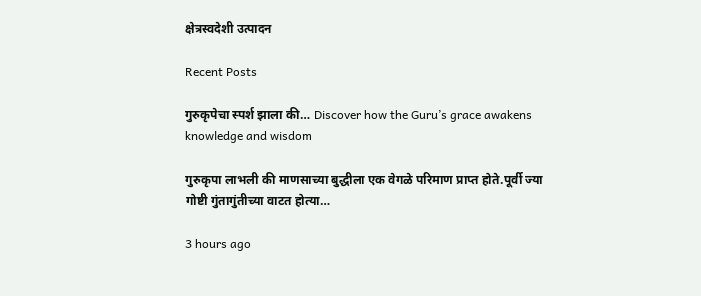क्षेत्रस्वदेशी उत्पादन

Recent Posts

गुरुकृपेचा स्पर्श झाला की… Discover how the Guru’s grace awakens knowledge and wisdom

गुरुकृपा लाभली की माणसाच्या बुद्धीला एक वेगळे परिमाण प्राप्त होते.पूर्वी ज्या गोष्टी गुंतागुंतीच्या वाटत होत्या…

3 hours ago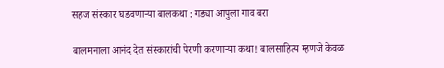सहज संस्कार घडवणाऱ्या बालकथा : गड्या आपुला गाव बरा

बालमनाला आनंद देत संस्कारांची पेरणी करणाऱ्या कथा! बालसाहित्य म्हणजे केवळ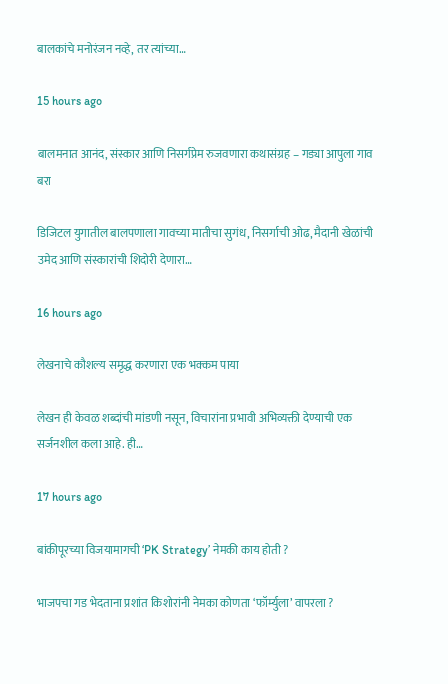बालकांचे मनोरंजन नव्हे, तर त्यांच्या…

15 hours ago

बालमनात आनंद, संस्कार आणि निसर्गप्रेम रुजवणारा कथासंग्रह – गड्या आपुला गाव बरा

डिजिटल युगातील बालपणाला गावच्या मातीचा सुगंध, निसर्गाची ओढ, मैदानी खेळांची उमेद आणि संस्कारांची शिदोरी देणारा…

16 hours ago

लेखनाचे कौशल्य समृद्ध करणारा एक भक्कम पाया

लेखन ही केवळ शब्दांची मांडणी नसून, विचारांना प्रभावी अभिव्यक्ती देण्याची एक सर्जनशील कला आहे. ही…

17 hours ago

बांकीपूरच्या विजयामागची ‘PK Strategy’ नेमकी काय होती ?

भाजपचा गड भेदताना प्रशांत किशोरांनी नेमका कोणता ‘फॉर्म्युला’ वापरला ?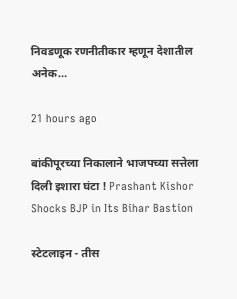निवडणूक रणनीतीकार म्हणून देशातील अनेक…

21 hours ago

बांकीपूरच्या निकालाने भाजपच्या सत्तेला दिली इशारा घंटा ! Prashant Kishor Shocks BJP in Its Bihar Bastion

स्टेटलाइन - तीस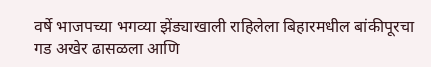वर्षे भाजपच्या भगव्या झेंड्याखाली राहिलेला बिहारमधील बांकीपूरचा गड अखेर ढासळला आणि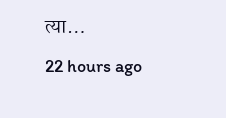त्या…

22 hours ago